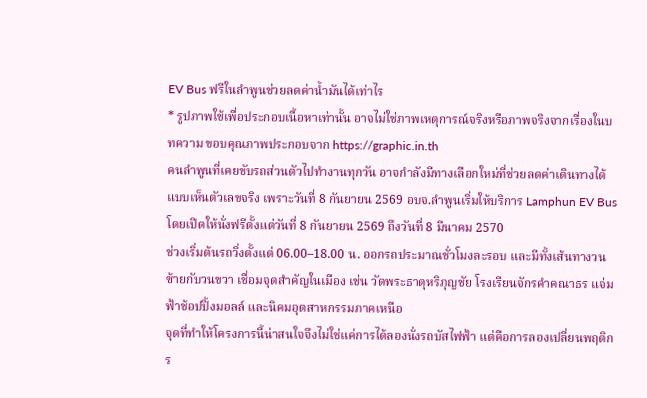EV Bus ฟรีในลำพูนช่วยลดค่าน้ำมันได้เท่าไร
* รูปภาพใช้เพื่อประกอบเนื้อหาเท่านั้น อาจไม่ใช่ภาพเหตุการณ์จริงหรือภาพจริงจากเรื่องในบทความ ขอบคุณภาพประกอบจาก https://graphic.in.th
คนลำพูนที่เคยขับรถส่วนตัวไปทำงานทุกวัน อาจกำลังมีทางเลือกใหม่ที่ช่วยลดค่าเดินทางได้แบบเห็นตัวเลขจริง เพราะวันที่ 8 กันยายน 2569 อบจ.ลำพูนเริ่มให้บริการ Lamphun EV Bus โดยเปิดให้นั่งฟรีตั้งแต่วันที่ 8 กันยายน 2569 ถึงวันที่ 8 มีนาคม 2570
ช่วงเริ่มต้นรถวิ่งตั้งแต่ 06.00–18.00 น. ออกรถประมาณชั่วโมงละรอบ และมีทั้งเส้นทางวนซ้ายกับวนขวา เชื่อมจุดสำคัญในเมือง เช่น วัดพระธาตุหริภุญชัย โรงเรียนจักรคำคณาธร แจ่มฟ้าช้อปปิ้งมอลล์ และนิคมอุตสาหกรรมภาคเหนือ
จุดที่ทำให้โครงการนี้น่าสนใจจึงไม่ใช่แค่การได้ลองนั่งรถบัสไฟฟ้า แต่คือการลองเปลี่ยนพฤติกร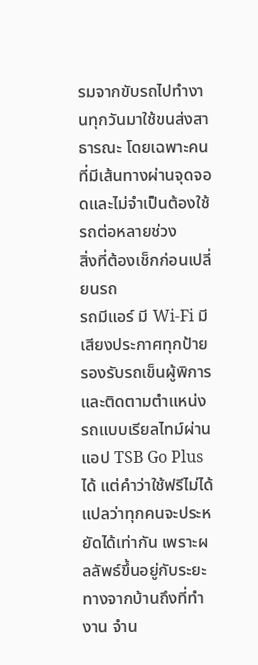รมจากขับรถไปทำงานทุกวันมาใช้ขนส่งสาธารณะ โดยเฉพาะคนที่มีเส้นทางผ่านจุดจอดและไม่จำเป็นต้องใช้รถต่อหลายช่วง
สิ่งที่ต้องเช็กก่อนเปลี่ยนรถ
รถมีแอร์ มี Wi-Fi มีเสียงประกาศทุกป้าย รองรับรถเข็นผู้พิการ และติดตามตำแหน่งรถแบบเรียลไทม์ผ่านแอป TSB Go Plus ได้ แต่คำว่าใช้ฟรีไม่ได้แปลว่าทุกคนจะประหยัดได้เท่ากัน เพราะผลลัพธ์ขึ้นอยู่กับระยะทางจากบ้านถึงที่ทำงาน จำน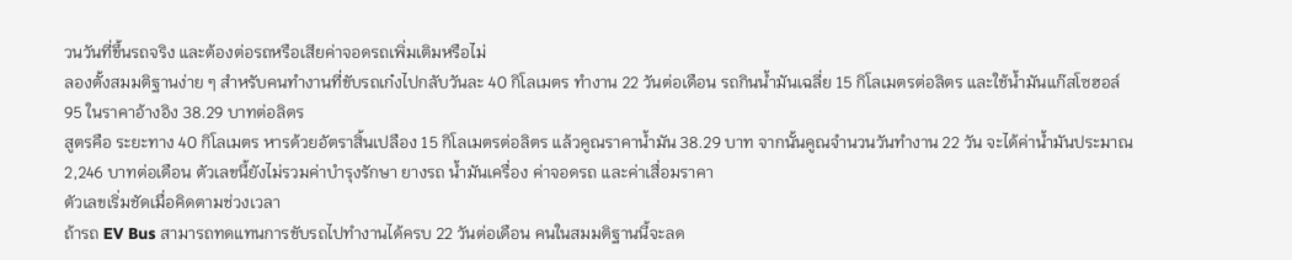วนวันที่ขึ้นรถจริง และต้องต่อรถหรือเสียค่าจอดรถเพิ่มเติมหรือไม่
ลองตั้งสมมติฐานง่าย ๆ สำหรับคนทำงานที่ขับรถเก๋งไปกลับวันละ 40 กิโลเมตร ทำงาน 22 วันต่อเดือน รถกินน้ำมันเฉลี่ย 15 กิโลเมตรต่อลิตร และใช้น้ำมันแก๊สโซฮอล์ 95 ในราคาอ้างอิง 38.29 บาทต่อลิตร
สูตรคือ ระยะทาง 40 กิโลเมตร หารด้วยอัตราสิ้นเปลือง 15 กิโลเมตรต่อลิตร แล้วคูณราคาน้ำมัน 38.29 บาท จากนั้นคูณจำนวนวันทำงาน 22 วัน จะได้ค่าน้ำมันประมาณ 2,246 บาทต่อเดือน ตัวเลขนี้ยังไม่รวมค่าบำรุงรักษา ยางรถ น้ำมันเครื่อง ค่าจอดรถ และค่าเสื่อมราคา
ตัวเลขเริ่มชัดเมื่อคิดตามช่วงเวลา
ถ้ารถ EV Bus สามารถทดแทนการขับรถไปทำงานได้ครบ 22 วันต่อเดือน คนในสมมติฐานนี้จะลด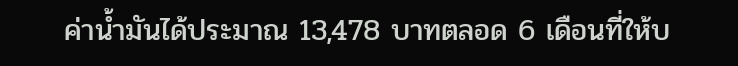ค่าน้ำมันได้ประมาณ 13,478 บาทตลอด 6 เดือนที่ให้บ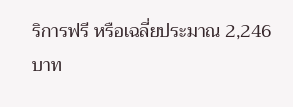ริการฟรี หรือเฉลี่ยประมาณ 2,246 บาท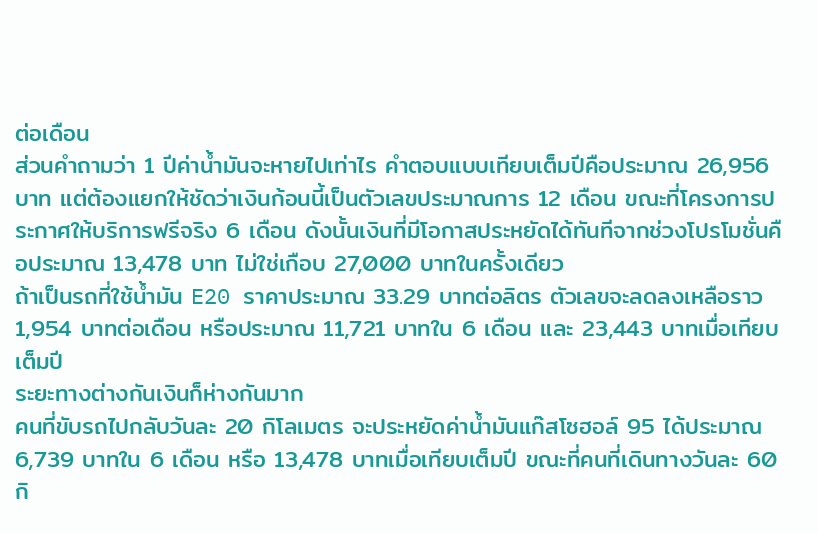ต่อเดือน
ส่วนคำถามว่า 1 ปีค่าน้ำมันจะหายไปเท่าไร คำตอบแบบเทียบเต็มปีคือประมาณ 26,956 บาท แต่ต้องแยกให้ชัดว่าเงินก้อนนี้เป็นตัวเลขประมาณการ 12 เดือน ขณะที่โครงการประกาศให้บริการฟรีจริง 6 เดือน ดังนั้นเงินที่มีโอกาสประหยัดได้ทันทีจากช่วงโปรโมชั่นคือประมาณ 13,478 บาท ไม่ใช่เกือบ 27,000 บาทในครั้งเดียว
ถ้าเป็นรถที่ใช้น้ำมัน E20 ราคาประมาณ 33.29 บาทต่อลิตร ตัวเลขจะลดลงเหลือราว 1,954 บาทต่อเดือน หรือประมาณ 11,721 บาทใน 6 เดือน และ 23,443 บาทเมื่อเทียบเต็มปี
ระยะทางต่างกันเงินก็ห่างกันมาก
คนที่ขับรถไปกลับวันละ 20 กิโลเมตร จะประหยัดค่าน้ำมันแก๊สโซฮอล์ 95 ได้ประมาณ 6,739 บาทใน 6 เดือน หรือ 13,478 บาทเมื่อเทียบเต็มปี ขณะที่คนที่เดินทางวันละ 60 กิ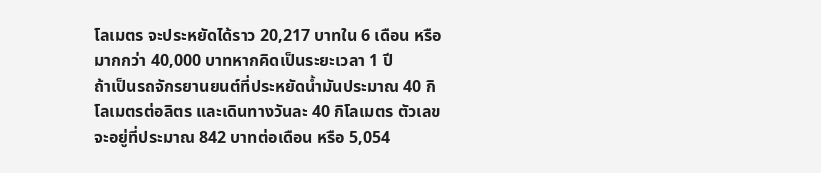โลเมตร จะประหยัดได้ราว 20,217 บาทใน 6 เดือน หรือมากกว่า 40,000 บาทหากคิดเป็นระยะเวลา 1 ปี
ถ้าเป็นรถจักรยานยนต์ที่ประหยัดน้ำมันประมาณ 40 กิโลเมตรต่อลิตร และเดินทางวันละ 40 กิโลเมตร ตัวเลขจะอยู่ที่ประมาณ 842 บาทต่อเดือน หรือ 5,054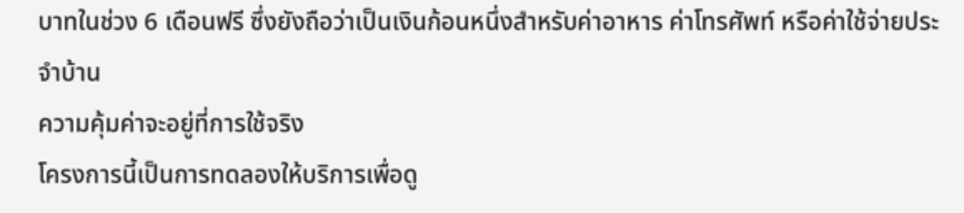บาทในช่วง 6 เดือนฟรี ซึ่งยังถือว่าเป็นเงินก้อนหนึ่งสำหรับค่าอาหาร ค่าโทรศัพท์ หรือค่าใช้จ่ายประจำบ้าน
ความคุ้มค่าจะอยู่ที่การใช้จริง
โครงการนี้เป็นการทดลองให้บริการเพื่อดู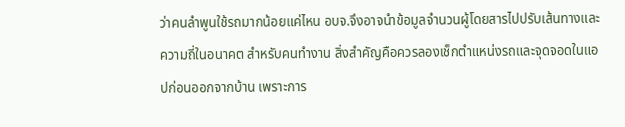ว่าคนลำพูนใช้รถมากน้อยแค่ไหน อบจ.จึงอาจนำข้อมูลจำนวนผู้โดยสารไปปรับเส้นทางและความถี่ในอนาคต สำหรับคนทำงาน สิ่งสำคัญคือควรลองเช็กตำแหน่งรถและจุดจอดในแอปก่อนออกจากบ้าน เพราะการ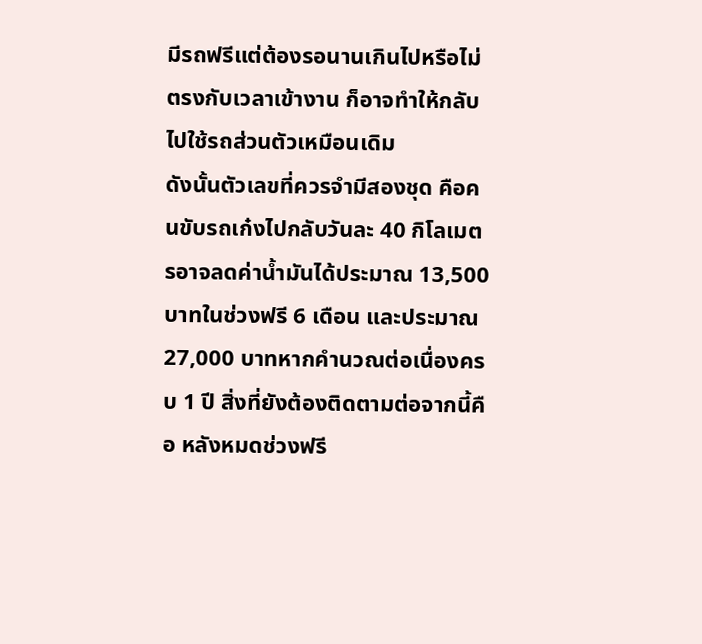มีรถฟรีแต่ต้องรอนานเกินไปหรือไม่ตรงกับเวลาเข้างาน ก็อาจทำให้กลับไปใช้รถส่วนตัวเหมือนเดิม
ดังนั้นตัวเลขที่ควรจำมีสองชุด คือคนขับรถเก๋งไปกลับวันละ 40 กิโลเมตรอาจลดค่าน้ำมันได้ประมาณ 13,500 บาทในช่วงฟรี 6 เดือน และประมาณ 27,000 บาทหากคำนวณต่อเนื่องครบ 1 ปี สิ่งที่ยังต้องติดตามต่อจากนี้คือ หลังหมดช่วงฟรี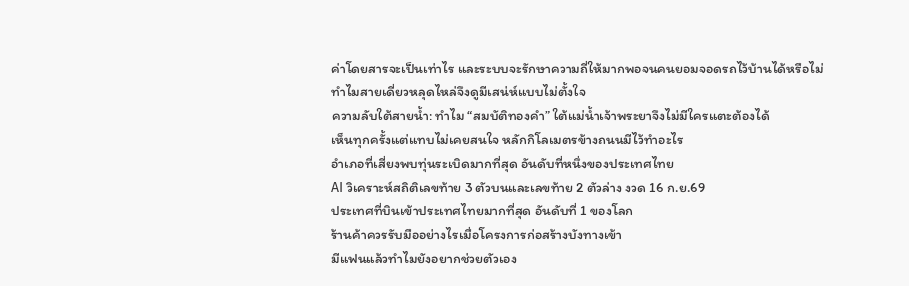ค่าโดยสารจะเป็นเท่าไร และระบบจะรักษาความถี่ให้มากพอจนคนยอมจอดรถไว้บ้านได้หรือไม่
ทำไมสายเดี่ยวหลุดไหล่จึงดูมีเสน่ห์แบบไม่ตั้งใจ
ความลับใต้สายน้ำ: ทำไม “สมบัติทองคำ” ใต้แม่น้ำเจ้าพระยาจึงไม่มีใครแตะต้องได้
เห็นทุกครั้งแต่แทบไม่เคยสนใจ หลักกิโลเมตรข้างถนนมีไว้ทำอะไร
อำเภอที่เสี่ยงพบทุ่นระเบิดมากที่สุด อันดับที่หนึ่งของประเทศไทย
AI วิเคราะห์สถิติเลขท้าย 3 ตัวบนและเลขท้าย 2 ตัวล่าง งวด 16 ก.ย.69
ประเทศที่บินเข้าประเทศไทยมากที่สุด อันดับที่ 1 ของโลก
ร้านค้าควรรับมืออย่างไรเมื่อโครงการก่อสร้างบังทางเข้า
มีแฟนแล้วทำไมยังอยากช่วยตัวเอง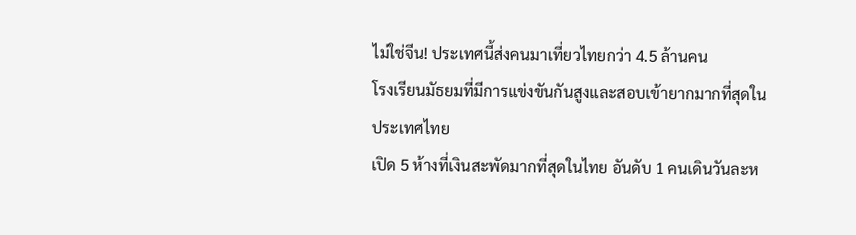ไม่ใช่จีน! ประเทศนี้ส่งคนมาเที่ยวไทยกว่า 4.5 ล้านคน
โรงเรียนมัธยมที่มีการแข่งขันกันสูงและสอบเข้ายากมากที่สุดในประเทศไทย
เปิด 5 ห้างที่เงินสะพัดมากที่สุดในไทย อันดับ 1 คนเดินวันละห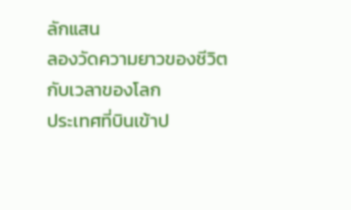ลักแสน
ลองวัดความยาวของชีวิตกับเวลาของโลก
ประเทศที่บินเข้าป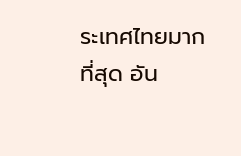ระเทศไทยมากที่สุด อัน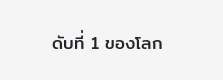ดับที่ 1 ของโลก